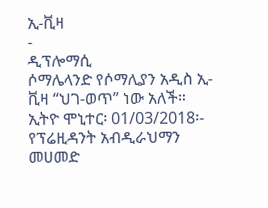ኢ-ቪዛ
-
ዲፕሎማሲ
ሶማሌላንድ የሶማሊያን አዲስ ኢ-ቪዛ “ህገ-ወጥ” ነው አለች።
ኢትዮ ሞኒተር፡ 01/03/2018፡- የፕሬዚዳንት አብዲራህማን መሀመድ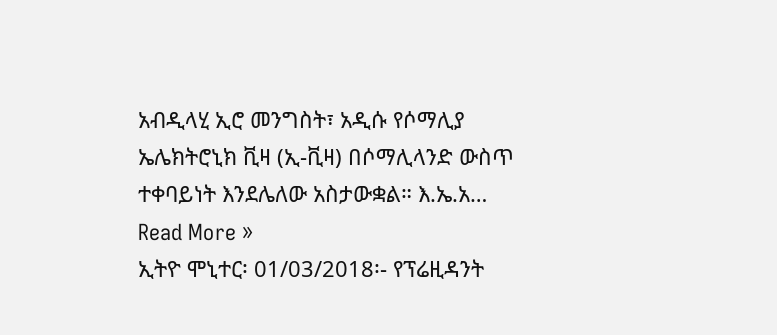አብዲላሂ ኢሮ መንግስት፣ አዲሱ የሶማሊያ ኤሌክትሮኒክ ቪዛ (ኢ-ቪዛ) በሶማሊላንድ ውስጥ ተቀባይነት እንደሌለው አስታውቋል። እ.ኤ.አ…
Read More »
ኢትዮ ሞኒተር፡ 01/03/2018፡- የፕሬዚዳንት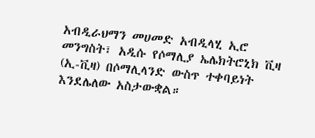አብዲራህማን መሀመድ አብዲላሂ ኢሮ መንግስት፣ አዲሱ የሶማሊያ ኤሌክትሮኒክ ቪዛ (ኢ-ቪዛ) በሶማሊላንድ ውስጥ ተቀባይነት እንደሌለው አስታውቋል።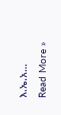እ.ኤ.አ…
Read More »